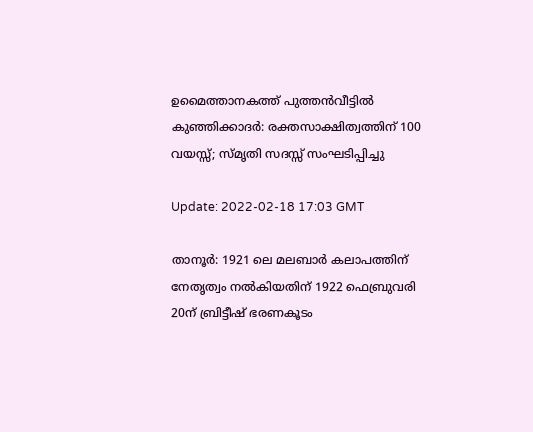ഉമൈത്താനകത്ത് പുത്തന്‍വീട്ടില്‍ കുഞ്ഞിക്കാദര്‍: രക്തസാക്ഷിത്വത്തിന് 100 വയസ്സ്; സ്മൃതി സദസ്സ് സംഘടിപ്പിച്ചു

Update: 2022-02-18 17:03 GMT

താനൂര്‍: 1921 ലെ മലബാര്‍ കലാപത്തിന് നേതൃത്വം നല്‍കിയതിന് 1922 ഫെബ്രുവരി 20ന് ബ്രിട്ടീഷ് ഭരണകൂടം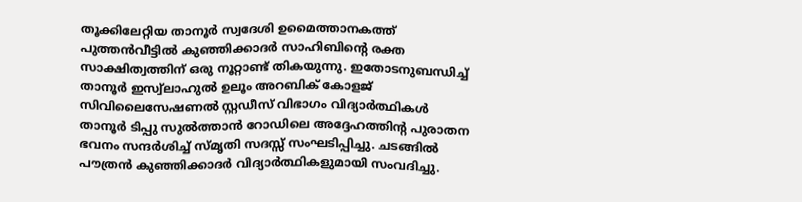തൂക്കിലേറ്റിയ താനൂര്‍ സ്വദേശി ഉമൈത്താനകത്ത് പുത്തന്‍വീട്ടില്‍ കുഞ്ഞിക്കാദര്‍ സാഹിബിന്റെ രക്ത സാക്ഷിത്വത്തിന് ഒരു നൂറ്റാണ്ട് തികയുന്നു. ഇതോടനുബന്ധിച്ച് താനൂര്‍ ഇസ്വ്‌ലാഹുല്‍ ഉലൂം അറബിക് കോളജ് സിവിലൈസേഷണല്‍ സ്റ്റഡീസ് വിഭാഗം വിദ്യാര്‍ത്ഥികള്‍ താനൂര്‍ ടിപ്പു സുല്‍ത്താന്‍ റോഡിലെ അദ്ദേഹത്തിന്റ പുരാതന ഭവനം സന്ദര്‍ശിച്ച് സ്മൃതി സദസ്സ് സംഘടിപ്പിച്ചു. ചടങ്ങില്‍ പൗത്രന്‍ കുഞ്ഞിക്കാദര്‍ വിദ്യാര്‍ത്ഥികളുമായി സംവദിച്ചു.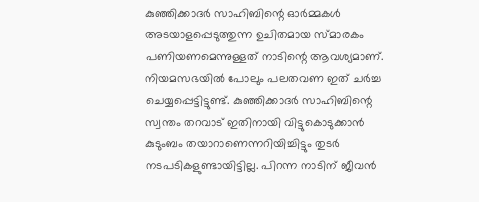കുഞ്ഞിക്കാദര്‍ സാഹിബിന്റെ ഓര്‍മ്മകള്‍ അടയാളപ്പെടുത്തുന്ന ഉചിതമായ സ്മാരകം പണിയണമെന്നുള്ളത് നാടിന്റെ ആവശ്യമാണ്. നിയമസഭയില്‍ പോലും പലതവണ ഇത് ചര്‍ച്ച ചെയ്യപ്പെട്ടിട്ടുണ്ട്. കുഞ്ഞിക്കാദര്‍ സാഹിബിന്റെ സ്വന്തം തറവാട് ഇതിനായി വിട്ടുകൊടുക്കാന്‍ കുടുംബം തയാറാണെന്നറിയിച്ചിട്ടും തുടര്‍ നടപടികളുണ്ടായിട്ടില്ല. പിറന്ന നാടിന് ജീവന്‍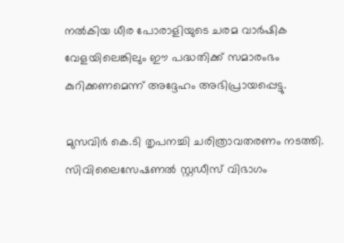നല്‍കിയ ധീര പോരാളിയുടെ ചരമ വാര്‍ഷിക വേളയിലെങ്കിലും ഈ പദ്ധതിക്ക് സമാരംഭം കുറിക്കണമെന്ന് അദ്ദേഹം അഭിപ്രായപ്പെട്ടു.

മുസവിര്‍ കെ.ടി തൃപനച്ചി ചരിത്രാവതരണം നടത്തി. സിവിലൈസേഷണല്‍ സ്റ്റഡീസ് വിഭാഗം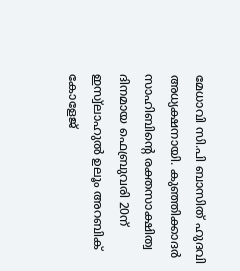മേധാവി സി.പി ബാസിത് ഹുദവി അധ്യക്ഷനായി. കുഞ്ഞിക്കാദര്‍ സാഹിബിന്റെ രക്തസാക്ഷിത്വ ദിനമായ ഫെബ്രുവരി 20ന് ഇസ്വ്‌ലാഹുല്‍ ഉലൂം അറബിക് കോളേജ്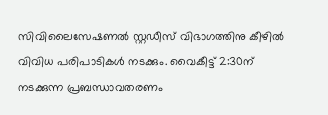സിവിലൈസേഷണല്‍ സ്റ്റഡീസ് വിഭാഗത്തിനു കീഴില്‍ വിവിധ പരിപാടികള്‍ നടക്കും. വൈകീട്ട് 2:30ന് നടക്കുന്ന പ്രബന്ധാവതരണം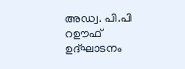അഡ്വ. പി.പി റഊഫ് ഉദ്ഘാടനം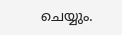ചെയ്യും.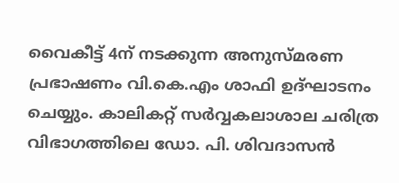വൈകീട്ട് 4ന് നടക്കുന്ന അനുസ്മരണ പ്രഭാഷണം വി.കെ.എം ശാഫി ഉദ്ഘാടനം ചെയ്യും. കാലികറ്റ് സര്‍വ്വകലാശാല ചരിത്ര വിഭാഗത്തിലെ ഡോ. പി. ശിവദാസന്‍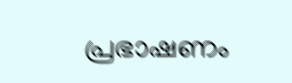പ്രഭാഷണം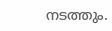നടത്തും.